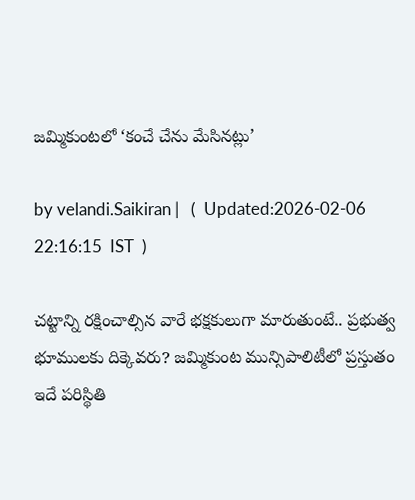జమ్మికుంటలో ‘కంచే చేను మేసినట్లు’

by velandi.Saikiran |   (  Updated:2026-02-06 22:16:15  IST  )

చట్టాన్ని రక్షించాల్సిన వారే భక్షకులుగా మారుతుంటే.. ప్రభుత్వ భూములకు దిక్కెవరు? జమ్మికుంట మున్సిపాలిటీలో ప్రస్తుతం ఇదే పరిస్థితి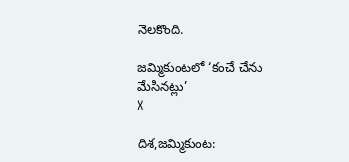నెలకొంది.

జమ్మికుంటలో ‘కంచే చేను మేసినట్లు’
X

దిశ,జమ్మికుంట: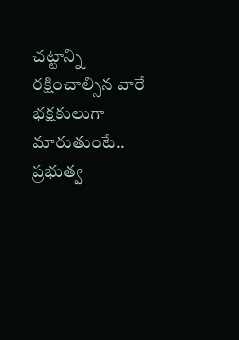చట్టాన్ని రక్షించాల్సిన వారే భక్షకులుగా మారుతుంటే.. ప్రభుత్వ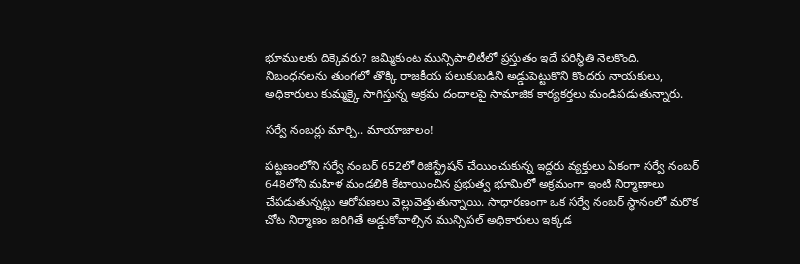భూములకు దిక్కెవరు? జమ్మికుంట మున్సిపాలిటీలో ప్రస్తుతం ఇదే పరిస్థితి నెలకొంది. నిబంధనలను తుంగలో తొక్కి రాజకీయ పలుకుబడిని అడ్డుపెట్టుకొని కొందరు నాయకులు, అధికారులు కుమ్మక్కై సాగిస్తున్న అక్రమ దందాలపై సామాజిక కార్యకర్తలు మండిపడుతున్నారు.

సర్వే నంబర్లు మార్చి.. మాయాజాలం!

పట్టణంలోని సర్వే నంబర్ 652లో రిజిస్ట్రేషన్ చేయించుకున్న ఇద్దరు వ్యక్తులు ఏకంగా సర్వే నంబర్ 648లోని మహిళ మండలికి కేటాయించిన ప్రభుత్వ భూమిలో అక్రమంగా ఇంటి నిర్మాణాలు చేపడుతున్నట్లు ఆరోపణలు వెల్లువెత్తుతున్నాయి. సాధారణంగా ఒక సర్వే నంబర్ స్థానంలో మరొక చోట నిర్మాణం జరిగితే అడ్డుకోవాల్సిన మున్సిపల్ అధికారులు ఇక్కడ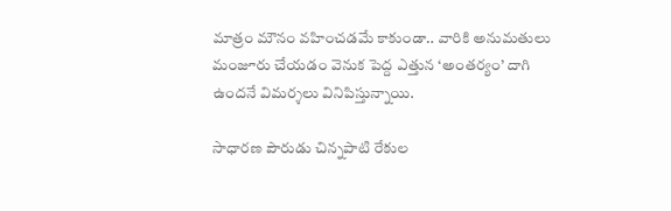మాత్రం మౌనం వహించడమే కాకుండా.. వారికి అనుమతులు మంజూరు చేయడం వెనుక పెద్ద ఎత్తున ‘అంతర్యం’ దాగి ఉందనే విమర్శలు వినిపిస్తున్నాయి.

సాధారణ పౌరుడు చిన్నపాటి రేకుల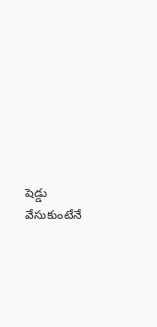షెడ్డు వేసుకుంటేనే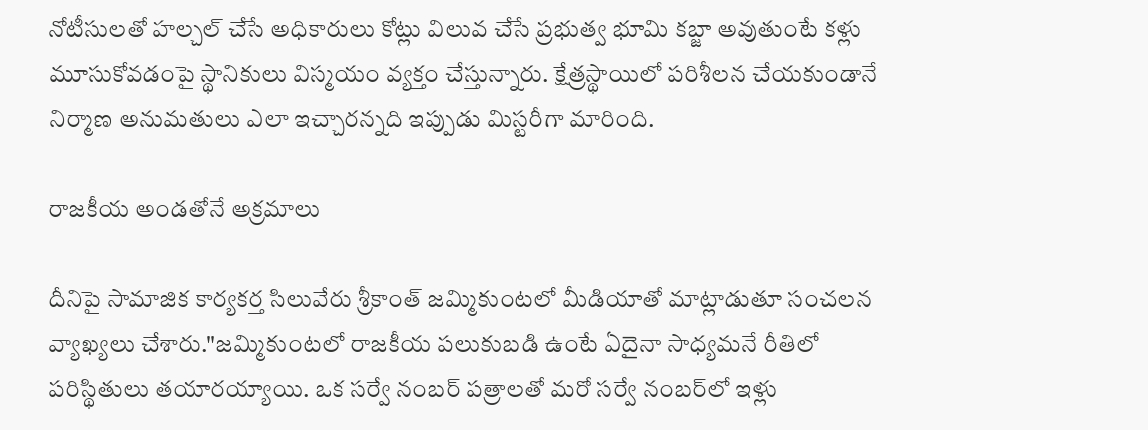నోటీసులతో హల్చల్ చేసే అధికారులు కోట్లు విలువ చేసే ప్రభుత్వ భూమి కబ్జా అవుతుంటే కళ్లు మూసుకోవడంపై స్థానికులు విస్మయం వ్యక్తం చేస్తున్నారు. క్షేత్రస్థాయిలో పరిశీలన చేయకుండానే నిర్మాణ అనుమతులు ఎలా ఇచ్చారన్నది ఇప్పుడు మిస్టరీగా మారింది.

రాజకీయ అండతోనే అక్రమాలు

దీనిపై సామాజిక కార్యకర్త సిలువేరు శ్రీకాంత్ జమ్మికుంటలో మీడియాతో మాట్లాడుతూ సంచలన వ్యాఖ్యలు చేశారు."జమ్మికుంటలో రాజకీయ పలుకుబడి ఉంటే ఏదైనా సాధ్యమనే రీతిలో పరిస్థితులు తయారయ్యాయి. ఒక సర్వే నంబర్ పత్రాలతో మరో సర్వే నంబర్‌లో ఇళ్లు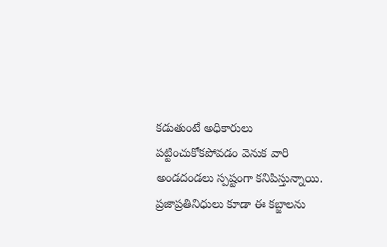కడుతుంటే అధికారులు పట్టించుకోకపోవడం వెనుక వారి అండదండలు స్పష్టంగా కనిపిస్తున్నాయి. ప్రజాప్రతినిధులు కూడా ఈ కబ్జాలను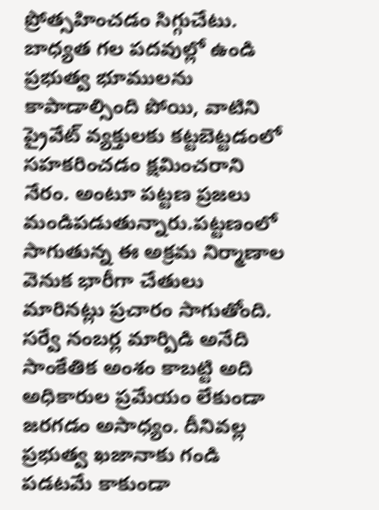ప్రోత్సహించడం సిగ్గుచేటు. బాధ్యత గల పదవుల్లో ఉండి ప్రభుత్వ భూములను కాపాడాల్సింది పోయి, వాటిని ప్రైవేట్ వ్యక్తులకు కట్టబెట్టడంలో సహకరించడం క్షమించరాని నేరం. అంటూ పట్టణ ప్రజలు మండిపడుతున్నారు.పట్టణంలో సాగుతున్న ఈ అక్రమ నిర్మాణాల వెనుక భారీగా చేతులు మారినట్లు ప్రచారం సాగుతోంది. సర్వే నంబర్ల మార్పిడి అనేది సాంకేతిక అంశం కాబట్టి అది అధికారుల ప్రమేయం లేకుండా జరగడం అసాధ్యం. దీనివల్ల ప్రభుత్వ ఖజానాకు గండి పడటమే కాకుండా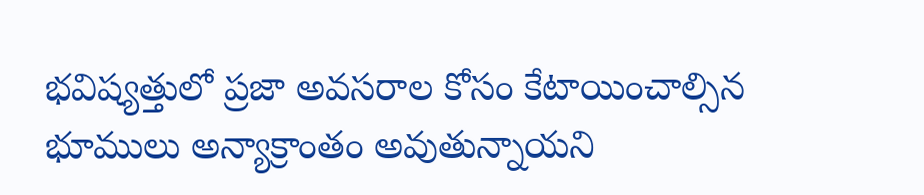భవిష్యత్తులో ప్రజా అవసరాల కోసం కేటాయించాల్సిన భూములు అన్యాక్రాంతం అవుతున్నాయని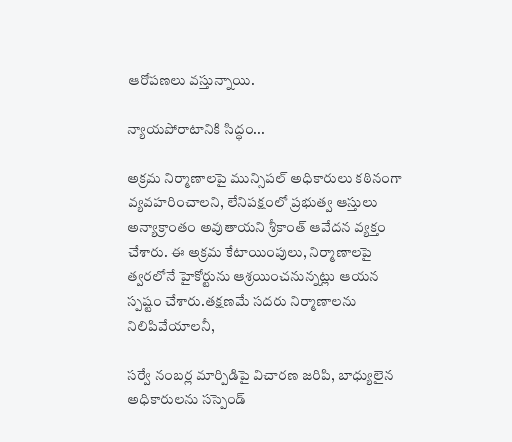ఆరోపణలు వస్తున్నాయి.

న్యాయపోరాటానికి సిద్ధం...

అక్రమ నిర్మాణాలపై మున్సిపల్ అధికారులు కఠినంగా వ్యవహరించాలని, లేనిపక్షంలో ప్రభుత్వ ఆస్తులు అన్యాక్రాంతం అవుతాయని శ్రీకాంత్ ఆవేదన వ్యక్తం చేశారు. ఈ అక్రమ కేటాయింపులు, నిర్మాణాలపై త్వరలోనే హైకోర్టును ఆశ్రయించనున్నట్లు ఆయన స్పష్టం చేశారు.తక్షణమే సదరు నిర్మాణాలను నిలిపివేయాలనీ,

సర్వే నంబర్ల మార్పిడిపై విచారణ జరిపి, బాధ్యులైన అధికారులను సస్పెండ్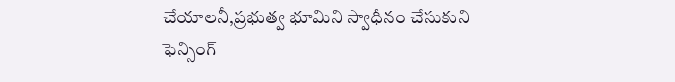చేయాలనీ,ప్రభుత్వ భూమిని స్వాధీనం చేసుకుని ఫెన్సింగ్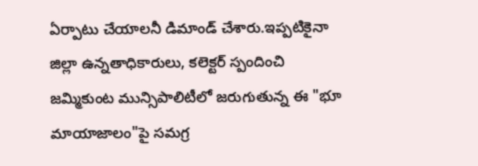ఏర్పాటు చేయాలనీ డిమాండ్ చేశారు.ఇప్పటికైనా జిల్లా ఉన్నతాధికారులు, కలెక్టర్ స్పందించి జమ్మికుంట మున్సిపాలిటీలో జరుగుతున్న ఈ "భూ మాయాజాలం"పై సమగ్ర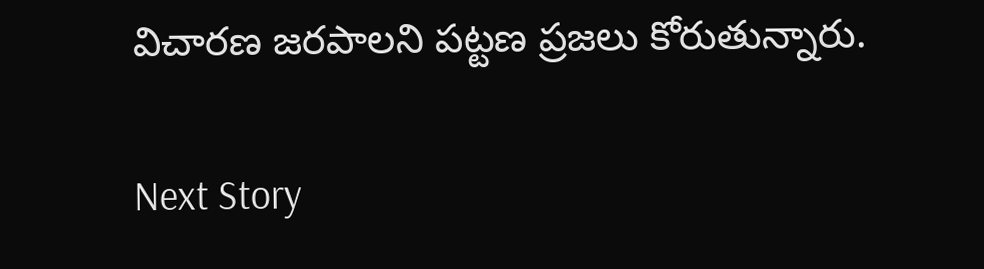విచారణ జరపాలని పట్టణ ప్రజలు కోరుతున్నారు.

Next Story